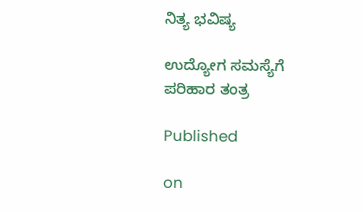ನಿತ್ಯ ಭವಿಷ್ಯ

ಉದ್ಯೋಗ ಸಮಸ್ಯೆಗೆ ಪರಿಹಾರ ತಂತ್ರ

Published

on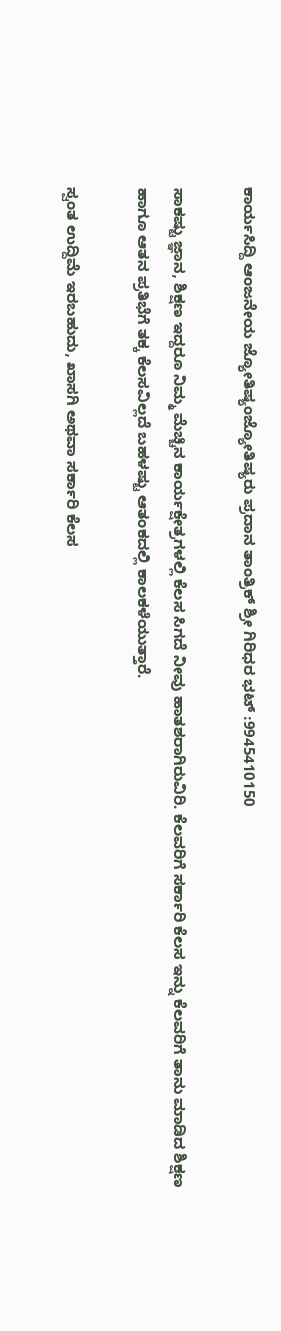ಕಾರ್ಯಸಿದ್ದಿ ಆಂಜನೇಯ ಜ್ಯೋತಿಷ್ಯಂಜ್ಯೋತಿಷ್ಯರು ಪ್ರದಾನ ತಾಂತ್ರಿಕ್ ಶ್ರೀ ಗಿರಿಧರ ಭಟ್ :9945410150

ಸಾಕಷ್ಟು ಜ್ಞಾನ, ಶಿಕ್ಷಣ ಇದ್ದರೂ ನಿಮ್ಮ ಮೆಚ್ಚಿನ ಕಾರ್ಯಕ್ಷೇತ್ರಗಳಲ್ಲಿ ಕೆಲಸ ಸಿಗದೆ ನೀವು ಹಾತಶರಾಗಿರುವಿರಿ. ಕೆಲವರಿಗೆ ಸರ್ಕಾರಿ ಕೆಲಸ ಇನ್ನು ಕೆಲವರಿಗೆ ತಾನು ಮಾಡಿದ ಶಿಕ್ಷಣ ಹಾಗೂ ಆತನ ಪ್ರತಿಭೆಗೆ ತಕ್ಕ ಕೆಲಸವಿಲ್ಲದೆ ಬಹಳಷ್ಟು ಆತಂಕದಲ್ಲಿ ಕಾಲಕಳೆಯುತ್ತಾರೆ.

ಸ್ವಂತ ಉದ್ದಿಮೆ ಇರಬಹುದು, ಖಾಸಗಿ ಅಥವಾ ಸರ್ಕಾರಿ ಕೆಲಸ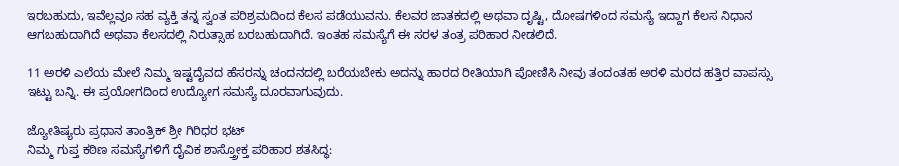ಇರಬಹುದು, ಇವೆಲ್ಲವೂ ಸಹ ವ್ಯಕ್ತಿ ತನ್ನ ಸ್ವಂತ ಪರಿಶ್ರಮದಿಂದ ಕೆಲಸ ಪಡೆಯುವನು. ಕೆಲವರ ಜಾತಕದಲ್ಲಿ ಅಥವಾ ದೃಷ್ಟಿ, ದೋಷಗಳಿಂದ ಸಮಸ್ಯೆ ಇದ್ದಾಗ ಕೆಲಸ ನಿಧಾನ ಆಗಬಹುದಾಗಿದೆ ಅಥವಾ ಕೆಲಸದಲ್ಲಿ ನಿರುತ್ಸಾಹ ಬರಬಹುದಾಗಿದೆ. ಇಂತಹ ಸಮಸ್ಯೆಗೆ ಈ ಸರಳ ತಂತ್ರ ಪರಿಹಾರ ನೀಡಲಿದೆ.

11 ಅರಳಿ ಎಲೆಯ ಮೇಲೆ ನಿಮ್ಮ ಇಷ್ಟದೈವದ ಹೆಸರನ್ನು ಚಂದನದಲ್ಲಿ ಬರೆಯಬೇಕು ಅದನ್ನು ಹಾರದ ರೀತಿಯಾಗಿ ಪೋಣಿಸಿ ನೀವು ತಂದಂತಹ ಅರಳಿ ಮರದ ಹತ್ತಿರ ವಾಪಸ್ಸು ಇಟ್ಟು ಬನ್ನಿ. ಈ ಪ್ರಯೋಗದಿಂದ ಉದ್ಯೋಗ ಸಮಸ್ಯೆ ದೂರವಾಗುವುದು.

ಜ್ಯೋತಿಷ್ಯರು ಪ್ರಧಾನ ತಾಂತ್ರಿಕ್ ಶ್ರೀ ಗಿರಿಧರ ಭಟ್
ನಿಮ್ಮ ಗುಪ್ತ ಕಠಿಣ ಸಮಸ್ಯೆಗಳಿಗೆ ದೈವಿಕ ಶಾಸ್ತ್ರೋಕ್ತ ಪರಿಹಾರ ಶತಸಿದ್ಧ: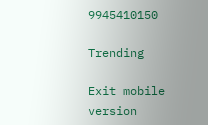9945410150

Trending

Exit mobile version